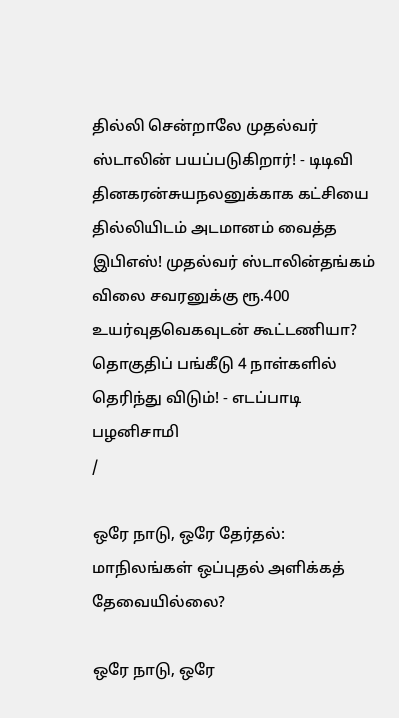தில்லி சென்றாலே முதல்வர் ஸ்டாலின் பயப்படுகிறார்! - டிடிவி தினகரன்சுயநலனுக்காக கட்சியை தில்லியிடம் அடமானம் வைத்த இபிஎஸ்! முதல்வர் ஸ்டாலின்தங்கம் விலை சவரனுக்கு ரூ.400 உயர்வுதவெகவுடன் கூட்டணியா? தொகுதிப் பங்கீடு 4 நாள்களில் தெரிந்து விடும்! - எடப்பாடி பழனிசாமி
/

ஒரே நாடு, ஒரே தேர்தல்: மாநிலங்கள் ஒப்புதல் அளிக்கத் தேவையில்லை?

ஒரே நாடு, ஒரே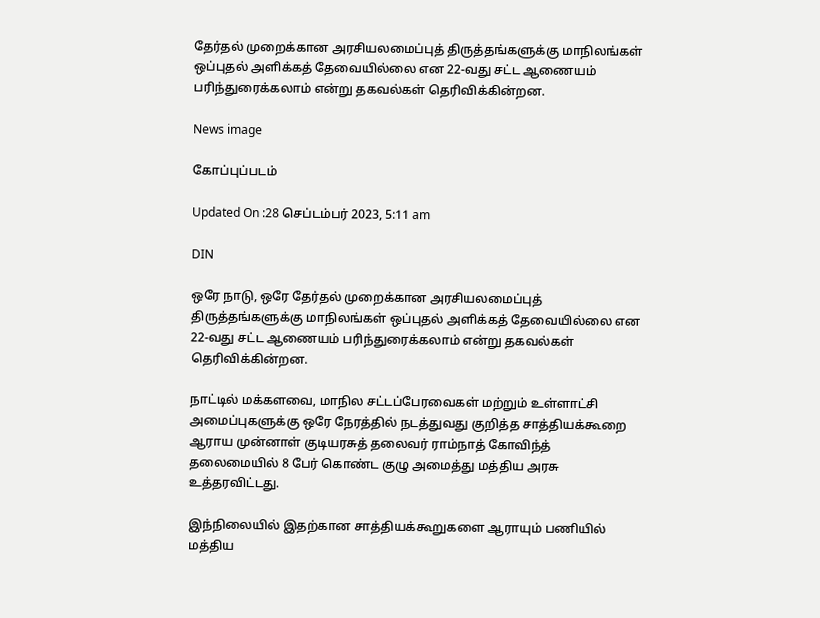தேர்தல் முறைக்கான அரசியலமைப்புத் திருத்தங்களுக்கு மாநிலங்கள் ஒப்புதல் அளிக்கத் தேவையில்லை என 22-வது சட்ட ஆணையம் பரிந்துரைக்கலாம் என்று தகவல்கள் தெரிவிக்கின்றன.

News image

கோப்புப்படம்

Updated On :28 செப்டம்பர் 2023, 5:11 am

DIN

ஒரே நாடு, ஒரே தேர்தல் முறைக்கான அரசியலமைப்புத் திருத்தங்களுக்கு மாநிலங்கள் ஒப்புதல் அளிக்கத் தேவையில்லை என 22-வது சட்ட ஆணையம் பரிந்துரைக்கலாம் என்று தகவல்கள் தெரிவிக்கின்றன.

நாட்டில் மக்களவை, மாநில சட்டப்பேரவைகள் மற்றும் உள்ளாட்சி அமைப்புகளுக்கு ஒரே நேரத்தில் நடத்துவது குறித்த சாத்தியக்கூறை ஆராய முன்னாள் குடியரசுத் தலைவர் ராம்நாத் கோவிந்த் தலைமையில் 8 பேர் கொண்ட குழு அமைத்து மத்திய அரசு உத்தரவிட்டது.

இந்நிலையில் இதற்கான சாத்தியக்கூறுகளை ஆராயும் பணியில் மத்திய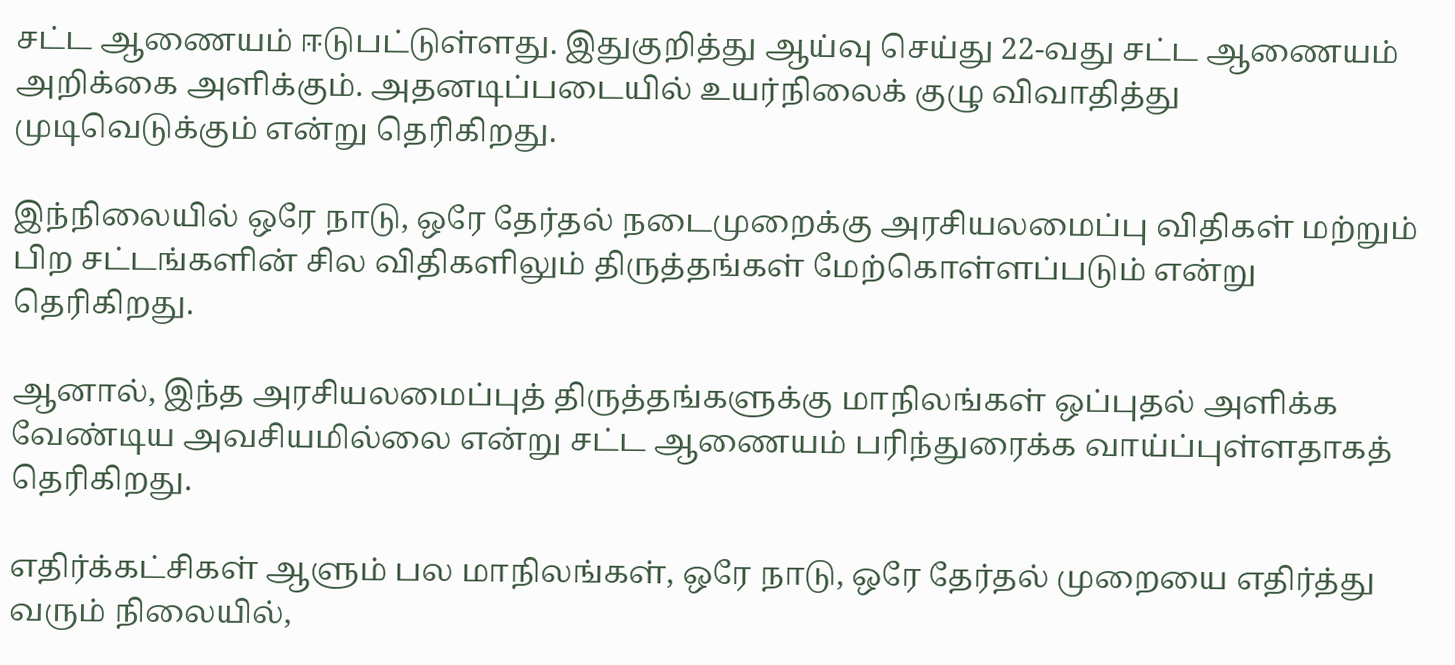சட்ட ஆணையம் ஈடுபட்டுள்ளது. இதுகுறித்து ஆய்வு செய்து 22-வது சட்ட ஆணையம் அறிக்கை அளிக்கும். அதனடிப்படையில் உயர்நிலைக் குழு விவாதித்து முடிவெடுக்கும் என்று தெரிகிறது.

இந்நிலையில் ஒரே நாடு, ஒரே தேர்தல் நடைமுறைக்கு அரசியலமைப்பு விதிகள் மற்றும் பிற சட்டங்களின் சில விதிகளிலும் திருத்தங்கள் மேற்கொள்ளப்படும் என்று தெரிகிறது.

ஆனால், இந்த அரசியலமைப்புத் திருத்தங்களுக்கு மாநிலங்கள் ஒப்புதல் அளிக்க வேண்டிய அவசியமில்லை என்று சட்ட ஆணையம் பரிந்துரைக்க வாய்ப்புள்ளதாகத் தெரிகிறது.

எதிர்க்கட்சிகள் ஆளும் பல மாநிலங்கள், ஒரே நாடு, ஒரே தேர்தல் முறையை எதிர்த்து வரும் நிலையில்,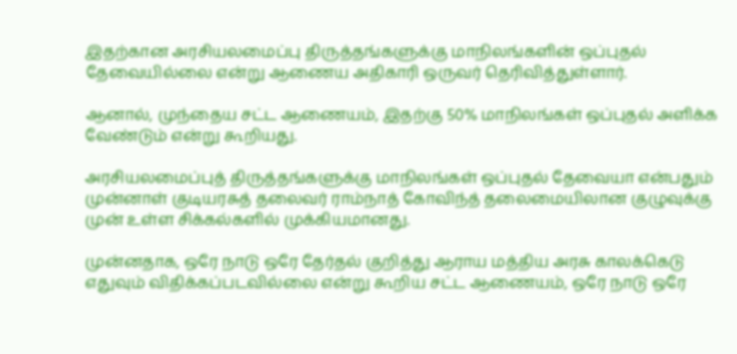இதற்கான அரசியலமைப்பு திருத்தங்களுக்கு மாநிலங்களின் ஒப்புதல் தேவையில்லை என்று ஆணைய அதிகாரி ஒருவர் தெரிவித்துள்ளார்.

ஆனால், முந்தைய சட்ட ஆணையம், இதற்கு 50% மாநிலங்கள் ஒப்புதல் அளிக்க வேண்டும் என்று கூறியது.

அரசியலமைப்புத் திருத்தங்களுக்கு மாநிலங்கள் ஒப்புதல் தேவையா என்பதும் முன்னாள் குடியரசுத் தலைவர் ராம்நாத் கோவிந்த் தலைமையிலான குழுவுக்கு முன் உள்ள சிக்கல்களில் முக்கியமானது.

முன்னதாக, ஒரே நாடு ஒரே தேர்தல் குறித்து ஆராய மத்திய அரசு காலக்கெடு எதுவும் விதிக்கப்படவில்லை என்று கூறிய சட்ட ஆணையம், ஒரே நாடு ஒரே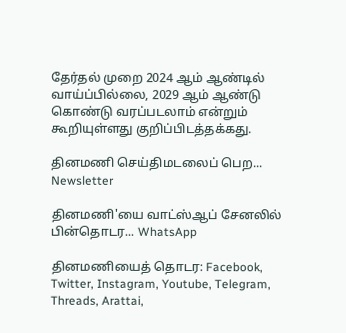தேர்தல் முறை 2024 ஆம் ஆண்டில் வாய்ப்பில்லை, 2029 ஆம் ஆண்டு கொண்டு வரப்படலாம் என்றும் கூறியுள்ளது குறிப்பிடத்தக்கது.

தினமணி செய்திமடலைப் பெற... Newsletter

தினமணி'யை வாட்ஸ்ஆப் சேனலில் பின்தொடர... WhatsApp

தினமணியைத் தொடர: Facebook, Twitter, Instagram, Youtube, Telegram, Threads, Arattai,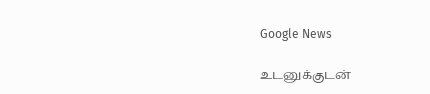Google News

உடனுக்குடன்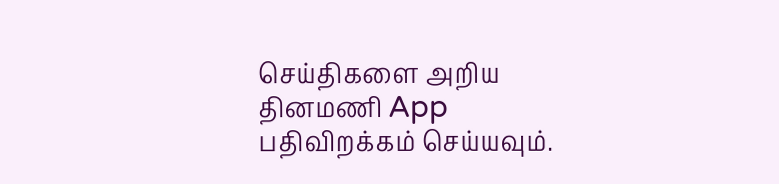செய்திகளை அறிய தினமணி App பதிவிறக்கம் செய்யவும்.